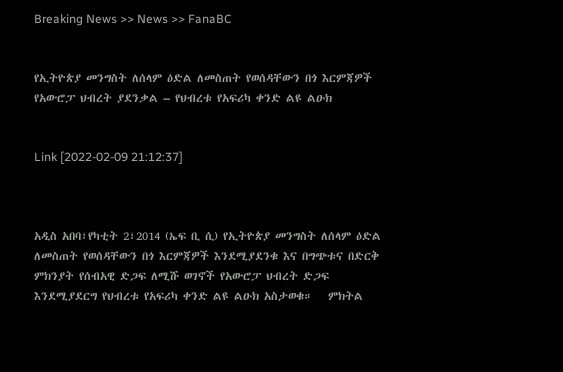Breaking News >> News >> FanaBC


የኢትዮጵያ መንግስት ለሰላም ዕድል ለመስጠት የወሰዳቸውን በጎ እርምጃዎች የአውሮፓ ህብረት ያደንቃል – የህብረቱ የአፍሪካ ቀንድ ልዩ ልዑክ


Link [2022-02-09 21:12:37]



አዲስ አበባ፣የካቲት 2፣2014 (ኤፍ ቢ ሲ) የኢትዮጵያ መንግስት ለሰላም ዕድል ለመስጠት የወሰዳቸውን በጎ እርምጃዎች እንደሚያደንቁ እና በግጭቱና በድርቅ ምክንያት የሰብአዊ ድጋፍ ለሚሹ ወገኖች የአውሮፓ ህብረት ድጋፍ እንደሚያደርግ የህብረቱ የአፍሪካ ቀንድ ልዩ ልዑክ አስታወቁ።   ምክትል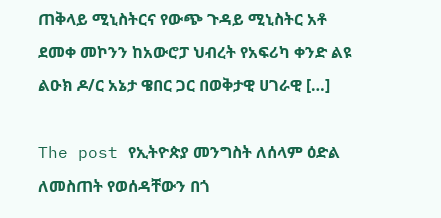ጠቅላይ ሚኒስትርና የውጭ ጉዳይ ሚኒስትር አቶ ደመቀ መኮንን ከአውሮፓ ህብረት የአፍሪካ ቀንድ ልዩ ልዑክ ዶ/ር አኔታ ዌበር ጋር በወቅታዊ ሀገራዊ […]

The post የኢትዮጵያ መንግስት ለሰላም ዕድል ለመስጠት የወሰዳቸውን በጎ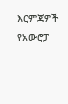እርምጃዎች የአውሮፓ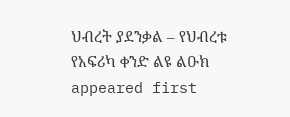ህብረት ያደንቃል – የህብረቱ የአፍሪካ ቀንድ ልዩ ልዑክ  appeared first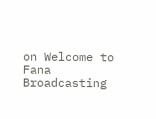on Welcome to Fana Broadcasting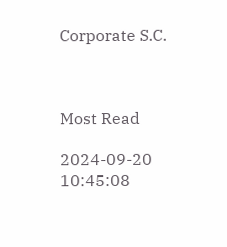Corporate S.C.



Most Read

2024-09-20 10:45:08